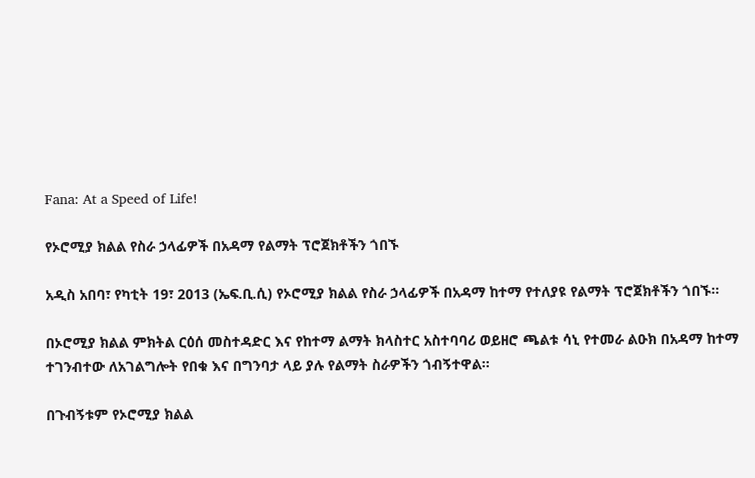Fana: At a Speed of Life!

የኦሮሚያ ክልል የስራ ኃላፊዎች በአዳማ የልማት ፕሮጀክቶችን ጎበኙ

አዲስ አበባ፣ የካቲት 19፣ 2013 (ኤፍ.ቢ.ሲ) የኦሮሚያ ክልል የስራ ኃላፊዎች በአዳማ ከተማ የተለያዩ የልማት ፕሮጀክቶችን ጎበኙ፡፡

በኦሮሚያ ክልል ምክትል ርዕሰ መስተዳድር እና የከተማ ልማት ክላስተር አስተባባሪ ወይዘሮ ጫልቱ ሳኒ የተመራ ልዑክ በአዳማ ከተማ ተገንብተው ለአገልግሎት የበቁ እና በግንባታ ላይ ያሉ የልማት ስራዎችን ጎብኝተዋል፡፡

በጉብኝቱም የኦሮሚያ ክልል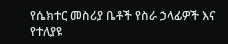የሴክተር መስሪያ ቤቶች የስራ ኃላፊዎች እና የተለያዩ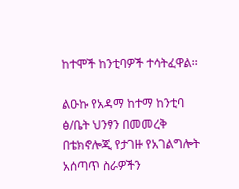ከተሞች ከንቲባዎች ተሳትፈዋል፡፡

ልዑኩ የአዳማ ከተማ ከንቲባ ፅ/ቤት ህንፃን በመመረቅ በቴክኖሎጂ የታገዙ የአገልግሎት አሰጣጥ ስራዎችን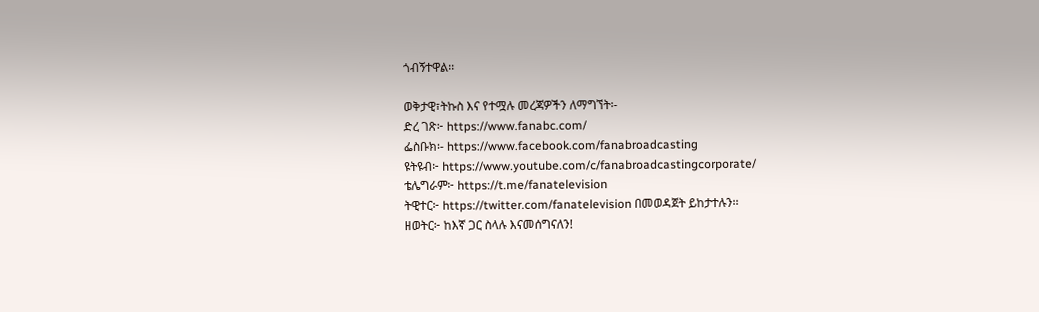ጎብኝተዋል፡፡

ወቅታዊ፣ትኩስ እና የተሟሉ መረጃዎችን ለማግኘት፡-
ድረ ገጽ፦ https://www.fanabc.com/
ፌስቡክ፡- https://www.facebook.com/fanabroadcasting
ዩትዩብ፦ https://www.youtube.com/c/fanabroadcastingcorporate/
ቴሌግራም፦ https://t.me/fanatelevision
ትዊተር፦ https://twitter.com/fanatelevision በመወዳጀት ይከታተሉን፡፡
ዘወትር፦ ከእኛ ጋር ስላሉ እናመሰግናለን!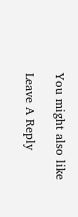You might also like

Leave A Reply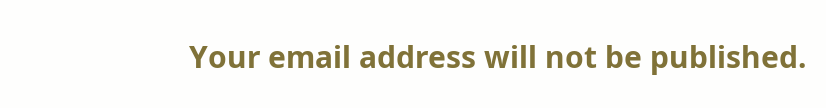Your email address will not be published.